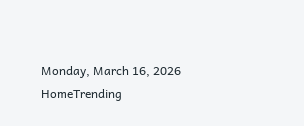Monday, March 16, 2026
HomeTrending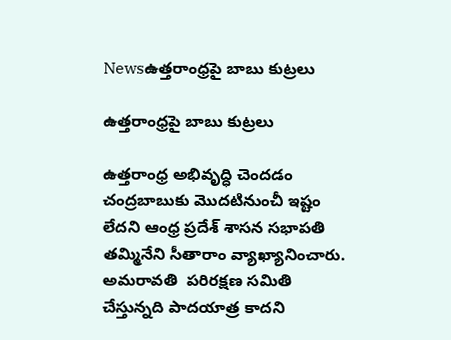Newsఉత్తరాంధ్రపై బాబు కుట్రలు

ఉత్తరాంధ్రపై బాబు కుట్రలు

ఉత్తరాంధ్ర అభివృద్ధి చెందడం చంద్రబాబుకు మొదటినుంచీ ఇష్టం లేదని ఆంధ్ర ప్రదేశ్ శాసన సభాపతి తమ్మినేని సీతారాం వ్యాఖ్యానించారు. అమరావతి  పరిరక్షణ సమితి చేస్తున్నది పాదయాత్ర కాదని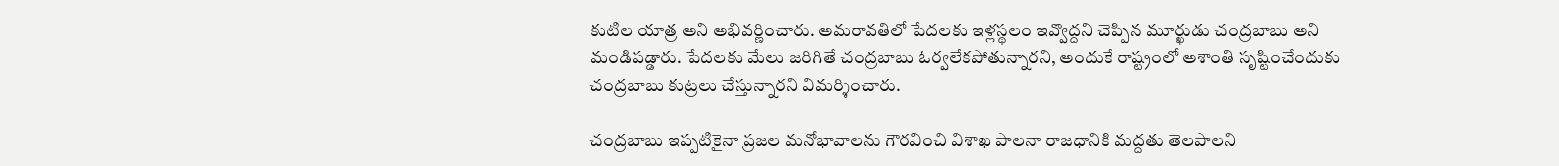కుటిల యాత్ర అని అభివర్ణించారు. అమరావతిలో పేదలకు ఇళ్లస్థలం ఇవ్వొద్దని చెప్పిన మూర్ఖుడు చంద్రబాబు అని మండిపడ్డారు. పేదలకు మేలు జరిగితే చంద్రబాబు ఓర్వలేకపోతున్నారని, అందుకే రాష్ట్రంలో అశాంతి సృష్టించేందుకు చంద్రబాబు కుట్రలు చేస్తున్నారని విమర్శించారు.

చంద్రబాబు ఇప్పటికైనా ప్రజల మనోభావాలను గౌరవించి విశాఖ పాలనా రాజధానికి మద్దతు తెలపాలని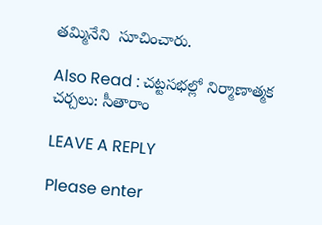తమ్మినేని  సూచించారు.

Also Read : చట్టసభల్లో నిర్మాణాత్మక చర్చలు: సీతారాం

LEAVE A REPLY

Please enter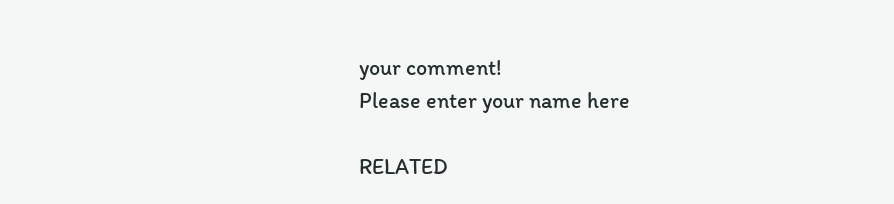your comment!
Please enter your name here

RELATED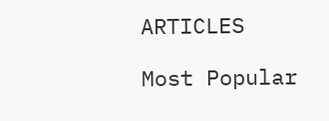ARTICLES

Most Popular